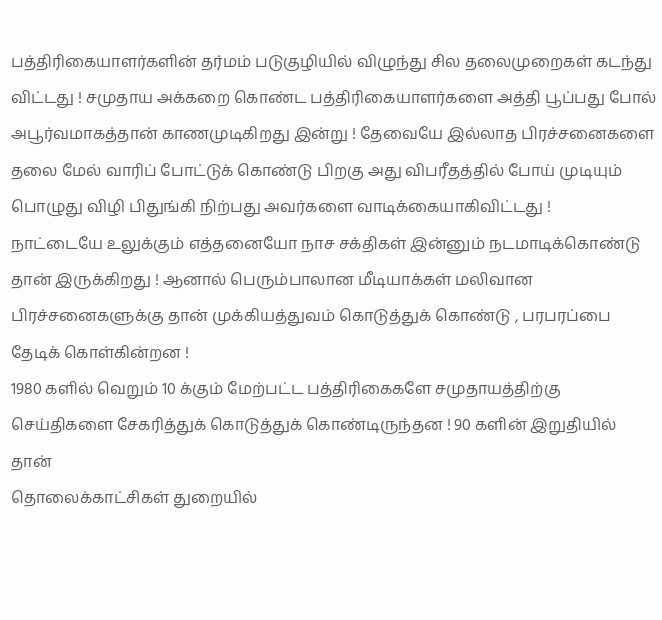பத்திரிகையாளர்களின் தர்மம் படுகுழியில் விழுந்து சில தலைமுறைகள் கடந்து விட்டது ! சமுதாய அக்கறை கொண்ட பத்திரிகையாளர்களை அத்தி பூப்பது போல் அபூர்வமாகத்தான் காணமுடிகிறது இன்று ! தேவையே இல்லாத பிரச்சனைகளை தலை மேல் வாரிப் போட்டுக் கொண்டு பிறகு அது விபரீதத்தில் போய் முடியும் பொழுது விழி பிதுங்கி நிற்பது அவர்களை வாடிக்கையாகிவிட்டது !
நாட்டையே உலுக்கும் எத்தனையோ நாச சக்திகள் இன்னும் நடமாடிக்கொண்டு தான் இருக்கிறது ! ஆனால் பெரும்பாலான மீடியாக்கள் மலிவான பிரச்சனைகளுக்கு தான் முக்கியத்துவம் கொடுத்துக் கொண்டு , பரபரப்பை தேடிக் கொள்கின்றன !
1980 களில் வெறும் 10 க்கும் மேற்பட்ட பத்திரிகைகளே சமுதாயத்திற்கு செய்திகளை சேகரித்துக் கொடுத்துக் கொண்டிருந்தன ! 90 களின் இறுதியில் தான்
தொலைக்காட்சிகள் துறையில்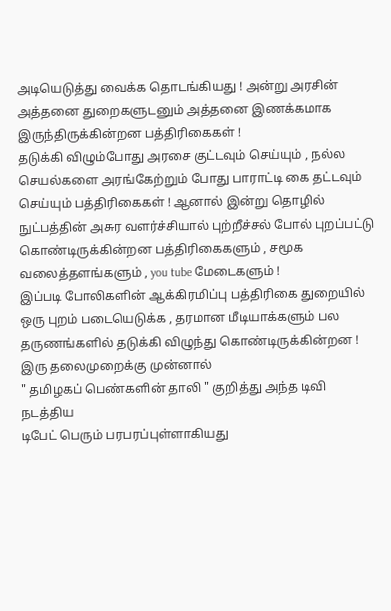அடியெடுத்து வைக்க தொடங்கியது ! அன்று அரசின் அத்தனை துறைகளுடனும் அத்தனை இணக்கமாக இருந்திருக்கின்றன பத்திரிகைகள் !
தடுக்கி விழும்போது அரசை குட்டவும் செய்யும் , நல்ல செயல்களை அரங்கேற்றும் போது பாராட்டி கை தட்டவும் செய்யும் பத்திரிகைகள் ! ஆனால் இன்று தொழில் நுட்பத்தின் அசுர வளர்ச்சியால் புற்றீச்சல் போல் புறப்பட்டு கொண்டிருக்கின்றன பத்திரிகைகளும் , சமூக வலைத்தளங்களும் , you tube மேடைகளும் !
இப்படி போலிகளின் ஆக்கிரமிப்பு பத்திரிகை துறையில் ஒரு புறம் படையெடுக்க , தரமான மீடியாக்களும் பல தருணங்களில் தடுக்கி விழுந்து கொண்டிருக்கின்றன ! இரு தலைமுறைக்கு முன்னால்
" தமிழகப் பெண்களின் தாலி " குறித்து அந்த டிவி நடத்திய
டிபேட் பெரும் பரபரப்புள்ளாகியது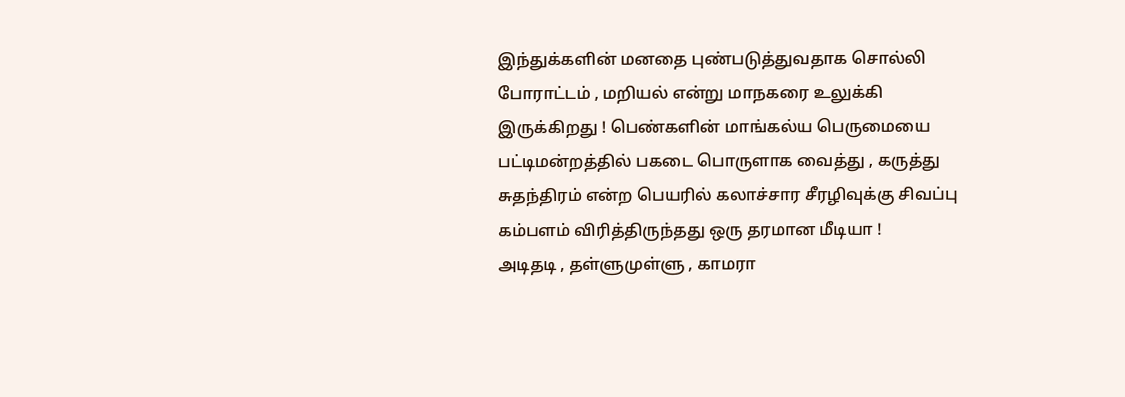இந்துக்களின் மனதை புண்படுத்துவதாக சொல்லி போராட்டம் , மறியல் என்று மாநகரை உலுக்கி இருக்கிறது ! பெண்களின் மாங்கல்ய பெருமையை பட்டிமன்றத்தில் பகடை பொருளாக வைத்து , கருத்து சுதந்திரம் என்ற பெயரில் கலாச்சார சீரழிவுக்கு சிவப்பு கம்பளம் விரித்திருந்தது ஒரு தரமான மீடியா !
அடிதடி , தள்ளுமுள்ளு , காமரா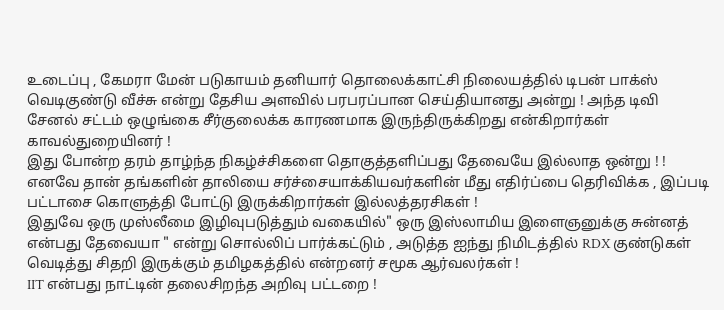உடைப்பு , கேமரா மேன் படுகாயம் தனியார் தொலைக்காட்சி நிலையத்தில் டிபன் பாக்ஸ் வெடிகுண்டு வீச்சு என்று தேசிய அளவில் பரபரப்பான செய்தியானது அன்று ! அந்த டிவி சேனல் சட்டம் ஒழுங்கை சீர்குலைக்க காரணமாக இருந்திருக்கிறது என்கிறார்கள் காவல்துறையினர் !
இது போன்ற தரம் தாழ்ந்த நிகழ்ச்சிகளை தொகுத்தளிப்பது தேவையே இல்லாத ஒன்று ! ! எனவே தான் தங்களின் தாலியை சர்ச்சையாக்கியவர்களின் மீது எதிர்ப்பை தெரிவிக்க , இப்படி பட்டாசை கொளுத்தி போட்டு இருக்கிறார்கள் இல்லத்தரசிகள் !
இதுவே ஒரு முஸ்லீமை இழிவுபடுத்தும் வகையில்" ஒரு இஸ்லாமிய இளைஞனுக்கு சுன்னத் என்பது தேவையா " என்று சொல்லிப் பார்க்கட்டும் , அடுத்த ஐந்து நிமிடத்தில் RDX குண்டுகள் வெடித்து சிதறி இருக்கும் தமிழகத்தில் என்றனர் சமூக ஆர்வலர்கள் !
IIT என்பது நாட்டின் தலைசிறந்த அறிவு பட்டறை !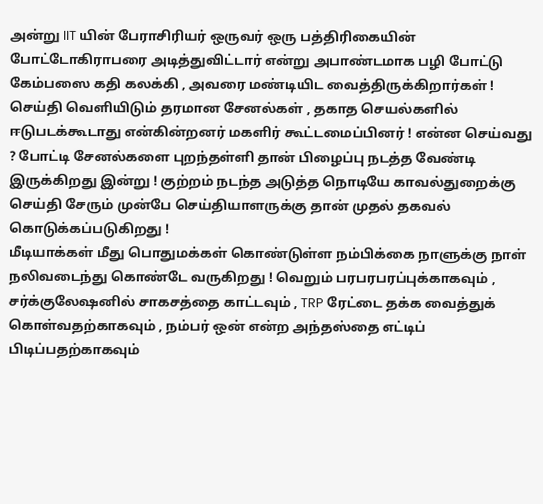அன்று IIT யின் பேராசிரியர் ஒருவர் ஒரு பத்திரிகையின் போட்டோகிராபரை அடித்துவிட்டார் என்று அபாண்டமாக பழி போட்டு கேம்பஸை கதி கலக்கி , அவரை மண்டியிட வைத்திருக்கிறார்கள் !
செய்தி வெளியிடும் தரமான சேனல்கள் , தகாத செயல்களில் ஈடுபடக்கூடாது என்கின்றனர் மகளிர் கூட்டமைப்பினர் ! என்ன செய்வது ? போட்டி சேனல்களை புறந்தள்ளி தான் பிழைப்பு நடத்த வேண்டி இருக்கிறது இன்று ! குற்றம் நடந்த அடுத்த நொடியே காவல்துறைக்கு செய்தி சேரும் முன்பே செய்தியாளருக்கு தான் முதல் தகவல் கொடுக்கப்படுகிறது !
மீடியாக்கள் மீது பொதுமக்கள் கொண்டுள்ள நம்பிக்கை நாளுக்கு நாள் நலிவடைந்து கொண்டே வருகிறது ! வெறும் பரபரபரப்புக்காகவும் , சர்க்குலேஷனில் சாகசத்தை காட்டவும் , TRP ரேட்டை தக்க வைத்துக் கொள்வதற்காகவும் , நம்பர் ஒன் என்ற அந்தஸ்தை எட்டிப் பிடிப்பதற்காகவும்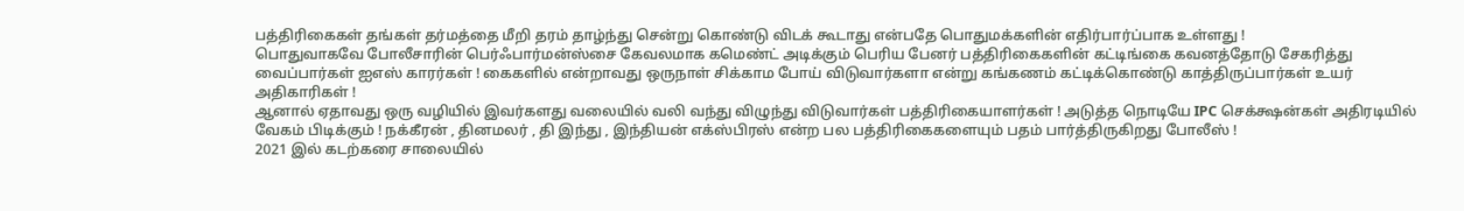பத்திரிகைகள் தங்கள் தர்மத்தை மீறி தரம் தாழ்ந்து சென்று கொண்டு விடக் கூடாது என்பதே பொதுமக்களின் எதிர்பார்ப்பாக உள்ளது !
பொதுவாகவே போலீசாரின் பெர்ஃபார்மன்ஸ்சை கேவலமாக கமெண்ட் அடிக்கும் பெரிய பேனர் பத்திரிகைகளின் கட்டிங்கை கவனத்தோடு சேகரித்து வைப்பார்கள் ஐஎஸ் காரர்கள் ! கைகளில் என்றாவது ஒருநாள் சிக்காம போய் விடுவார்களா என்று கங்கணம் கட்டிக்கொண்டு காத்திருப்பார்கள் உயர் அதிகாரிகள் !
ஆனால் ஏதாவது ஒரு வழியில் இவர்களது வலையில் வலி வந்து விழுந்து விடுவார்கள் பத்திரிகையாளர்கள் ! அடுத்த நொடியே IPC செக்க்ஷன்கள் அதிரடியில் வேகம் பிடிக்கும் ! நக்கீரன் , தினமலர் , தி இந்து , இந்தியன் எக்ஸ்பிரஸ் என்ற பல பத்திரிகைகளையும் பதம் பார்த்திருகிறது போலீஸ் !
2021 இல் கடற்கரை சாலையில்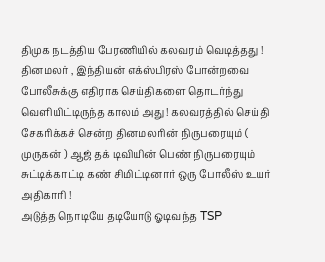திமுக நடத்திய பேரணியில் கலவரம் வெடித்தது ! தினமலர் , இந்தியன் எக்ஸ்பிரஸ் போன்றவை போலீசுக்கு எதிராக செய்திகளை தொடர்ந்து வெளியிட்டிருந்த காலம் அது ! கலவரத்தில் செய்தி சேகரிக்கச் சென்ற தினமலரின் நிருபரையும் ( முருகன் ) ஆஜ் தக் டிவியின் பெண் நிருபரையும் சுட்டிக்காட்டி கண் சிமிட்டினார் ஒரு போலீஸ் உயர் அதிகாரி !
அடுத்த நொடியே தடியோடு ஓடிவந்த TSP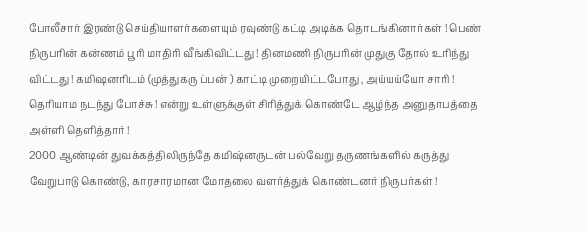போலீசார் இரண்டு செய்தியாளர்களையும் ரவுண்டு கட்டி அடிக்க தொடங்கினார்கள் ! பெண் நிருபரின் கன்ணம் பூரி மாதிரி வீங்கிவிட்டது ! தினமணி நிருபரின் முதுகு தோல் உரிந்து விட்டது ! கமிஷனரிடம் (முத்துகரு ப்பன் ) காட்டி முறையிட்டபோது , அய்யய்யோ சாரி ! தெரியாம நடந்து போச்சு ! என்று உள்ளுக்குள் சிரித்துக் கொண்டே ஆழ்ந்த அனுதாபத்தை அள்ளி தெளித்தார் !
2000 ஆண்டின் துவக்கத்திலிருந்தே கமிஷ்னருடன் பல்வேறு தருணங்களில் கருத்து வேறுபாடு கொண்டு, காரசாரமான மோதலை வளர்த்துக் கொண்டனர் நிருபர்கள் !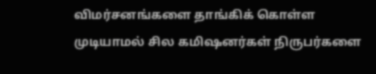விமர்சனங்களை தாங்கிக் கொள்ள முடியாமல் சில கமிஷனர்கள் நிருபர்களை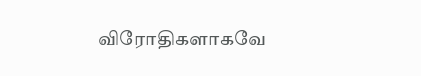விரோதிகளாகவே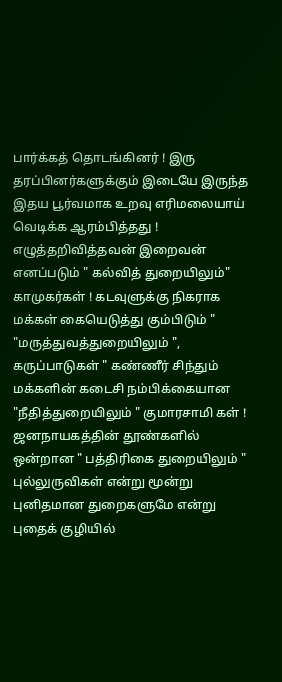பார்க்கத் தொடங்கினர் ! இரு தரப்பினர்களுக்கும் இடையே இருந்த இதய பூர்வமாக உறவு எரிமலையாய் வெடிக்க ஆரம்பித்தது !
எழுத்தறிவித்தவன் இறைவன் எனப்படும் " கல்வித் துறையிலும்" காமுகர்கள் ! கடவுளுக்கு நிகராக மக்கள் கையெடுத்து கும்பிடும் " "மருத்துவத்துறையிலும் ", கருப்பாடுகள் " கண்ணீர் சிந்தும் மக்களின் கடைசி நம்பிக்கையான "நீதித்துறையிலும் " குமாரசாமி கள் ! ஜனநாயகத்தின் தூண்களில் ஒன்றான " பத்திரிகை துறையிலும் " புல்லுருவிகள் என்று மூன்று புனிதமான துறைகளுமே என்று புதைக் குழியில்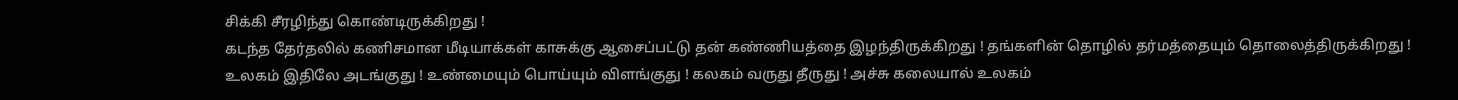சிக்கி சீரழிந்து கொண்டிருக்கிறது !
கடந்த தேர்தலில் கணிசமான மீடியாக்கள் காசுக்கு ஆசைப்பட்டு தன் கண்ணியத்தை இழந்திருக்கிறது ! தங்களின் தொழில் தர்மத்தையும் தொலைத்திருக்கிறது !
உலகம் இதிலே அடங்குது ! உண்மையும் பொய்யும் விளங்குது ! கலகம் வருது தீருது ! அச்சு கலையால் உலகம்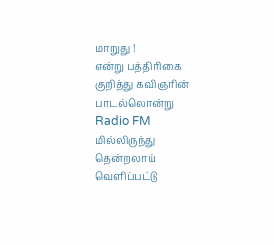மாறுது !
என்று பத்திரிகை குறித்து கவிஞரின் பாடல்லொன்று
Radio FM மில்லிருந்து தென்றலாய் வெளிப்பட்டு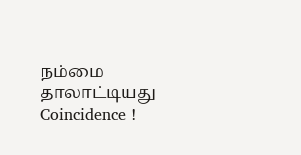நம்மை தாலாட்டியது Coincidence !